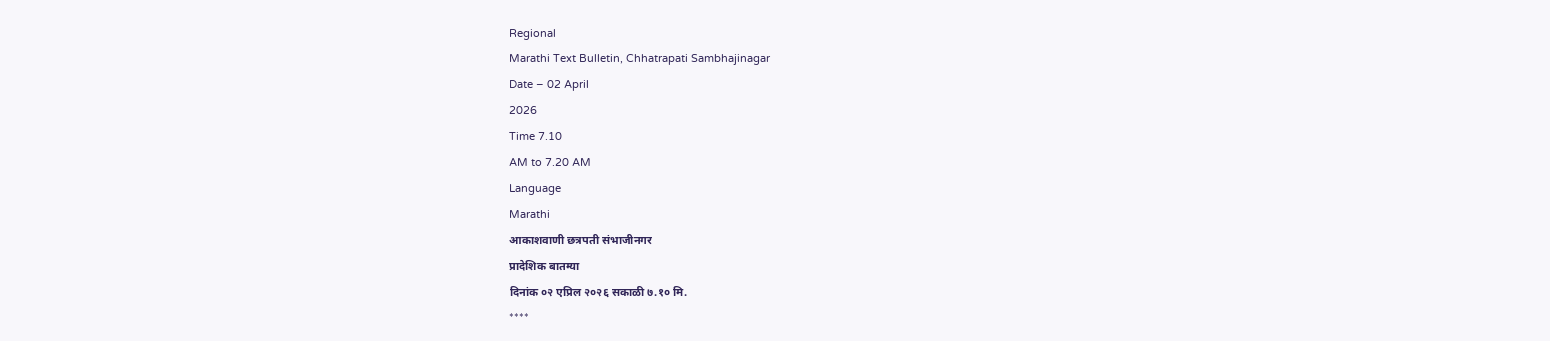Regional
Marathi Text Bulletin, Chhatrapati Sambhajinagar
Date – 02 April
2026
Time 7.10
AM to 7.20 AM
Language
Marathi
आकाशवाणी छत्रपती संभाजीनगर
प्रादेशिक बातम्या
दिनांक ०२ एप्रिल २०२६ सकाळी ७.१० मि.
****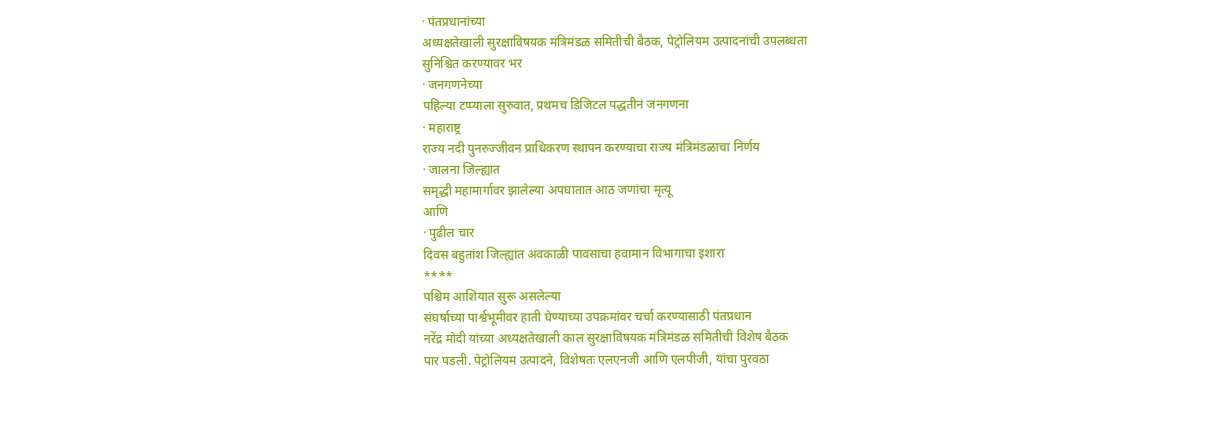· पंतप्रधानांच्या
अध्यक्षतेखाली सुरक्षाविषयक मंत्रिमंडळ समितीची बैठक, पेट्रोलियम उत्पादनांची उपलब्धता
सुनिश्चित करण्यावर भर
· जनगणनेच्या
पहिल्या टप्प्याला सुरुवात, प्रथमच डिजिटल पद्धतीनं जनगणना
· महाराष्ट्र
राज्य नदी पुनरुज्जीवन प्राधिकरण स्थापन करण्याचा राज्य मंत्रिमंडळाचा निर्णय
· जालना जिल्ह्यात
समृद्धी महामार्गावर झालेल्या अपघातात आठ जणांचा मृत्यू
आणि
· पुढील चार
दिवस बहुतांश जिल्ह्यांत अवकाळी पावसाचा हवामान विभागाचा इशारा
****
पश्चिम आशियात सुरू असलेल्या
संघर्षाच्या पार्श्वभूमीवर हाती घेण्याच्या उपक्रमांवर चर्चा करण्यासाठी पंतप्रधान
नरेंद्र मोदी यांच्या अध्यक्षतेखाली काल सुरक्षाविषयक मंत्रिमंडळ समितीची विशेष बैठक
पार पडली. पेट्रोलियम उत्पादने, विशेषतः एलएनजी आणि एलपीजी, यांचा पुरवठा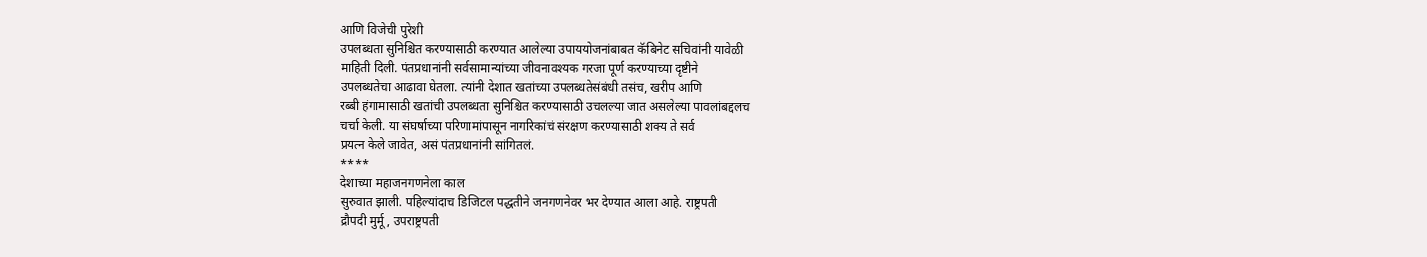आणि विजेची पुरेशी
उपलब्धता सुनिश्चित करण्यासाठी करण्यात आलेल्या उपाययोजनांबाबत कॅबिनेट सचिवांनी यावेळी
माहिती दिली. पंतप्रधानांनी सर्वसामान्यांच्या जीवनावश्यक गरजा पूर्ण करण्याच्या दृष्टीने
उपलब्धतेचा आढावा घेतला. त्यांनी देशात खतांच्या उपलब्धतेसंबंधी तसंच, खरीप आणि
रब्बी हंगामासाठी खतांची उपलब्धता सुनिश्चित करण्यासाठी उचलल्या जात असलेल्या पावलांबद्दलच
चर्चा केली. या संघर्षाच्या परिणामांपासून नागरिकांचं संरक्षण करण्यासाठी शक्य ते सर्व
प्रयत्न केले जावेत, असं पंतप्रधानांनी सांगितलं.
****
देशाच्या महाजनगणनेला काल
सुरुवात झाली. पहिल्यांदाच डिजिटल पद्धतीने जनगणनेवर भर देण्यात आला आहे. राष्ट्रपती
द्रौपदी मुर्मू, उपराष्ट्रपती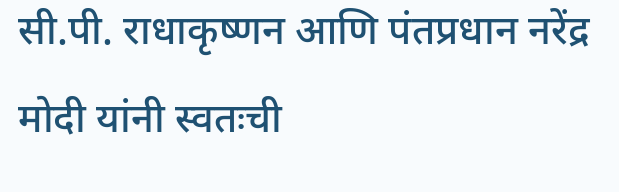सी.पी. राधाकृष्णन आणि पंतप्रधान नरेंद्र मोदी यांनी स्वतःची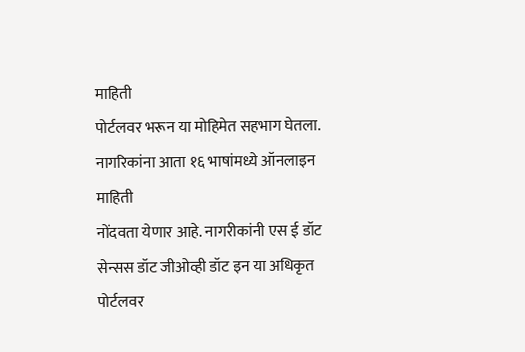माहिती
पोर्टलवर भरून या मोहिमेत सहभाग घेतला. नागरिकांना आता १६ भाषांमध्ये ऑनलाइन माहिती
नोंदवता येणार आहे. नागरीकांनी एस ई डॉट सेन्सस डॉट जीओव्ही डॉट इन या अधिकृत पोर्टलवर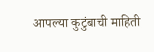आपल्या कुटुंबाची माहिती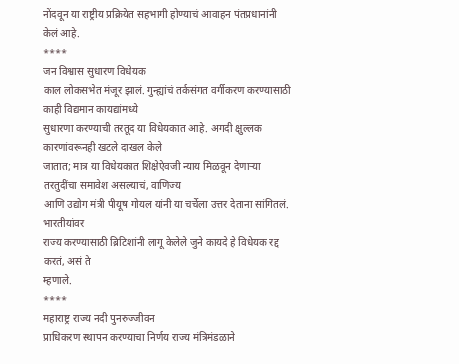नोंदवून या राष्ट्रीय प्रक्रियेत सहभागी होण्याचं आवाहन पंतप्रधानांनी
केलं आहे.
****
जन विश्वास सुधारण विधेयक
काल लोकसभेत मंजूर झालं. गुन्ह्यांचं तर्कसंगत वर्गीकरण करण्यासाठी काही विद्यमान कायद्यांमध्ये
सुधारणा करण्याची तरतूद या विधेयकात आहे. अगदी क्षुल्लक कारणांवरूनही खटले दाखल केले
जातात; मात्र या विधेयकात शिक्षेऐवजी न्याय मिळवून देणाऱ्या तरतुदींचा समावेश असल्याचं, वाणिज्य
आणि उद्योग मंत्री पीयूष गोयल यांनी या चर्चेला उत्तर देताना सांगितलं. भारतीयांवर
राज्य करण्यासाठी ब्रिटिशांनी लागू केलेले जुने कायदे हे विधेयक रद्द करतं, असं ते
म्हणाले.
****
महाराष्ट्र राज्य नदी पुनरुज्जीवन
प्राधिकरण स्थापन करण्याचा निर्णय राज्य मंत्रिमंडळाने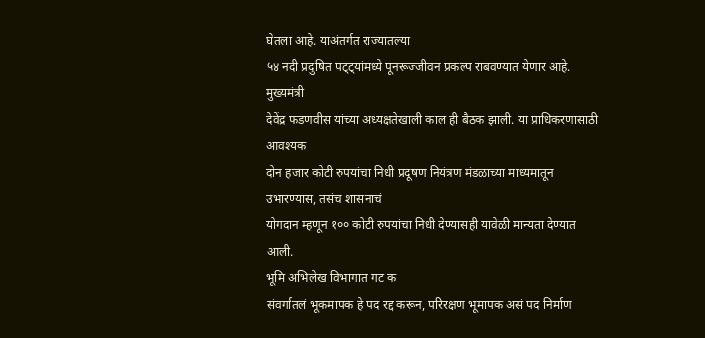घेतला आहे. याअंतर्गत राज्यातल्या
५४ नदी प्रदुषित पट्ट्यांमध्ये पूनरूज्जीवन प्रकल्प राबवण्यात येणार आहे. मुख्यमंत्री
देवेंद्र फडणवीस यांच्या अध्यक्षतेखाली काल ही बैठक झाली. या प्राधिकरणासाठी आवश्यक
दोन हजार कोटी रुपयांचा निधी प्रदूषण नियंत्रण मंडळाच्या माध्यमातून उभारण्यास, तसंच शासनाचं
योगदान म्हणून १०० कोटी रुपयांचा निधी देण्यासही यावेळी मान्यता देण्यात आली.
भूमि अभिलेख विभागात गट क
संवर्गातलं भूकमापक हे पद रद्द करून, परिरक्षण भूमापक असं पद निर्माण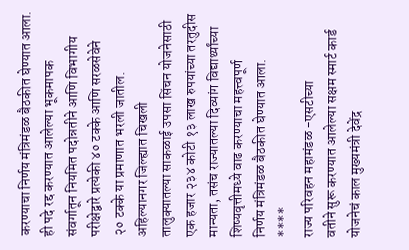करण्याचा निर्णय मंत्रिमंडळ बैठकीत घेण्यात आला. ही पदे रद्द करण्यात आलेल्या भूकमापक
संवर्गातून नियमित पदोन्नतीने आणि विभागीय परीक्षेद्वारे प्रत्येकी ४० टक्के आणि सरळसेवेने
२० टक्के या प्रमाणात भरली जातील.
अहिल्यानगर जिल्ह्यात चिखली
तालुक्यातल्या साकळाई उपसा सिंचन योजनेसाठी एक हजार २३४ कोटी १३ लाख रुपयांच्या तरतुदीस
मान्यता, तसंच राज्यातल्या दिव्यांग विद्यार्थ्यांच्या शिष्यवृत्तीमध्ये वाढ करण्याचा महत्त्वपूर्ण
निर्णय मंत्रिमंडळ बैठकीत घेण्यात आला.
****
राज्य परिवहन महामंडळ -एसटीच्या
वतीने सुरू करण्यात आलेल्या सक्षम स्मार्ट कार्ड योजनेचं काल मुख्यमंत्री देवेंद्र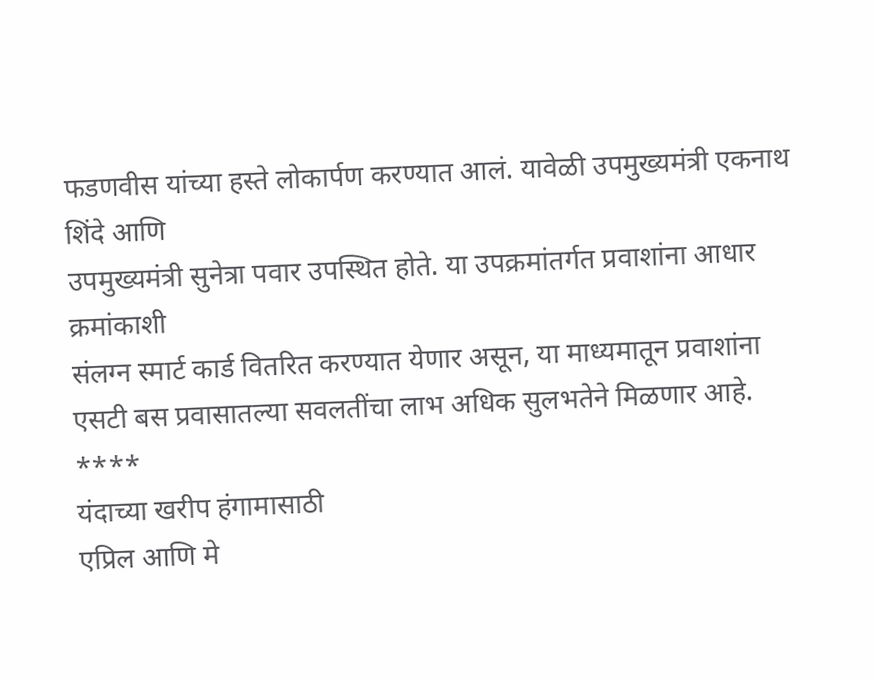फडणवीस यांच्या हस्ते लोकार्पण करण्यात आलं. यावेळी उपमुख्यमंत्री एकनाथ शिंदे आणि
उपमुख्यमंत्री सुनेत्रा पवार उपस्थित होते. या उपक्रमांतर्गत प्रवाशांना आधार क्रमांकाशी
संलग्न स्मार्ट कार्ड वितरित करण्यात येणार असून, या माध्यमातून प्रवाशांना
एसटी बस प्रवासातल्या सवलतींचा लाभ अधिक सुलभतेने मिळणार आहे.
****
यंदाच्या खरीप हंगामासाठी
एप्रिल आणि मे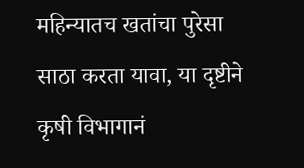महिन्यातच खतांचा पुरेसा साठा करता यावा, या दृष्टीने कृषी विभागानं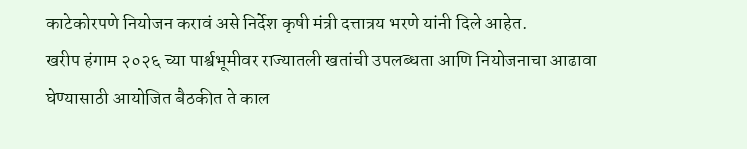काटेकोरपणे नियोजन करावं असे निर्देश कृषी मंत्री दत्तात्रय भरणे यांनी दिले आहेत.
खरीप हंगाम २०२६ च्या पार्श्वभूमीवर राज्यातली खतांची उपलब्धता आणि नियोजनाचा आढावा
घेण्यासाठी आयोजित बैठकीत ते काल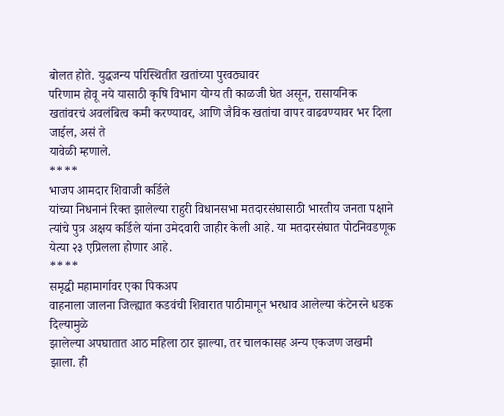बोलत होते. युद्धजन्य परिस्थितीत खतांच्या पुरवठ्यावर
परिणाम होवू नये यासाठी कृषि विभाग योग्य ती काळजी घेत असून, रासायनिक
खतांवरचं अवलंबित्व कमी करण्यावर, आणि जैविक खतांचा वापर वाढवण्यावर भर दिला जाईल, असं ते
यावेळी म्हणाले.
****
भाजप आमदार शिवाजी कर्डिले
यांच्या निधनानं रिक्त झालेल्या राहुरी विधानसभा मतदारसंघासाठी भारतीय जनता पक्षाने
त्यांचे पुत्र अक्षय कर्डिले यांना उमेदवारी जाहीर केली आहे. या मतदारसंघात पोटनिवडणूक
येत्या २३ एप्रिलला होणार आहे.
****
समृद्धी महामार्गावर एका पिकअप
वाहनाला जालना जिल्ह्यात कडवंची शिवारात पाठीमागून भरधाव आलेल्या कंटेनरने धडक दिल्यामुळे
झालेल्या अपघातात आठ महिला ठार झाल्या, तर चालकासह अन्य एकजण जखमी
झाला. ही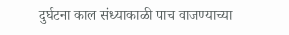दुर्घटना काल संध्याकाळी पाच वाजण्याच्या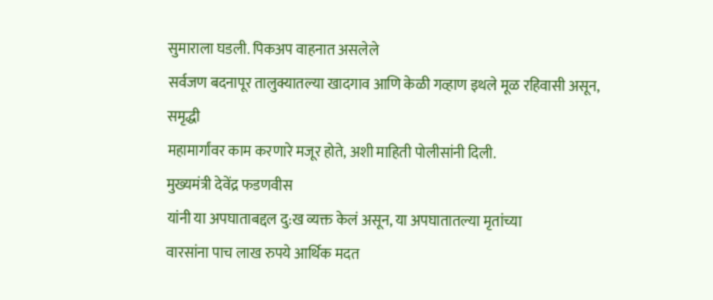सुमाराला घडली. पिकअप वाहनात असलेले
सर्वजण बदनापूर तालुक्यातल्या खादगाव आणि केळी गव्हाण इथले मूळ रहिवासी असून, समृद्धी
महामार्गांवर काम करणारे मजूर होते, अशी माहिती पोलीसांनी दिली.
मुख्यमंत्री देवेंद्र फडणवीस
यांनी या अपघाताबद्दल दु:ख व्यक्त केलं असून, या अपघातातल्या मृतांच्या
वारसांना पाच लाख रुपये आर्थिक मदत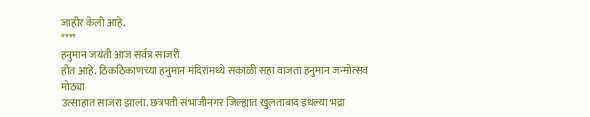जाहीर केली आहे.
****
हनुमान जयंती आज सर्वत्र साजरी
होत आहे. ठिकठिकाणच्या हनुमान मंदिरांमध्ये सकाळी सहा वाजता हनुमान जन्मोत्सव मोठ्या
उत्साहात साजरा झाला. छत्रपती संभाजीनगर जिल्ह्यात खुलताबाद इथल्या भद्रा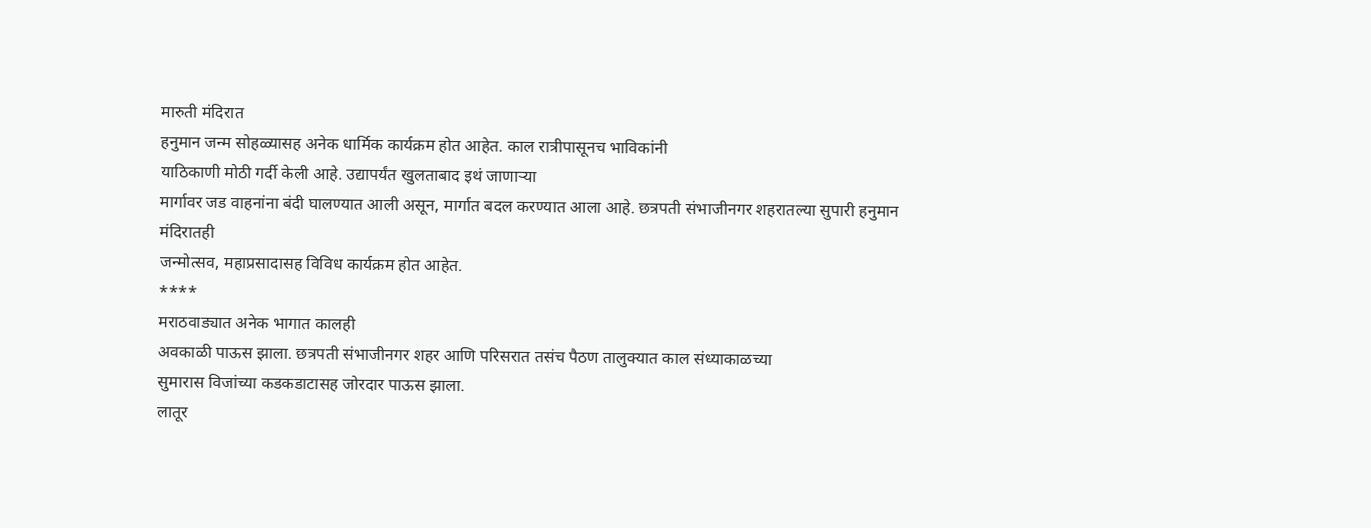मारुती मंदिरात
हनुमान जन्म सोहळ्यासह अनेक धार्मिक कार्यक्रम होत आहेत. काल रात्रीपासूनच भाविकांनी
याठिकाणी मोठी गर्दी केली आहे. उद्यापर्यंत खुलताबाद इथं जाणाऱ्या
मार्गावर जड वाहनांना बंदी घालण्यात आली असून, मार्गात बदल करण्यात आला आहे. छत्रपती संभाजीनगर शहरातल्या सुपारी हनुमान मंदिरातही
जन्मोत्सव, महाप्रसादासह विविध कार्यक्रम होत आहेत.
****
मराठवाड्यात अनेक भागात कालही
अवकाळी पाऊस झाला. छत्रपती संभाजीनगर शहर आणि परिसरात तसंच पैठण तालुक्यात काल संध्याकाळच्या
सुमारास विजांच्या कडकडाटासह जोरदार पाऊस झाला.
लातूर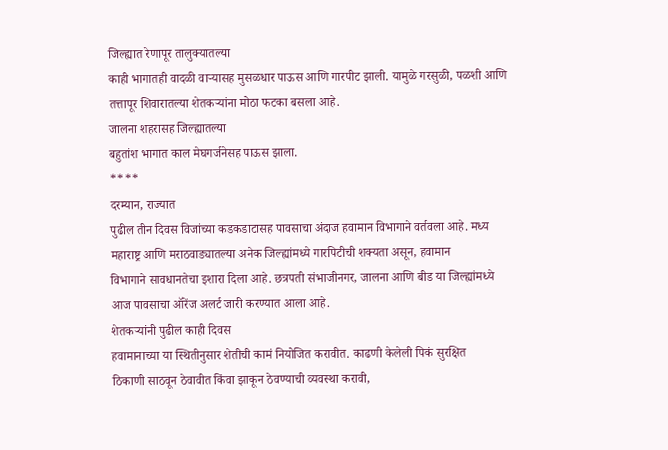जिल्ह्यात रेणापूर तालुक्यातल्या
काही भागातही वादळी वाऱ्यासह मुसळधार पाऊस आणि गारपीट झाली. यामुळे गरसुळी, पळशी आणि
तत्तापूर शिवारातल्या शेतकऱ्यांना मोठा फटका बसला आहे.
जालना शहरासह जिल्ह्यातल्या
बहुतांश भागात काल मेघगर्जनेसह पाऊस झाला.
****
दरम्यान, राज्यात
पुढील तीन दिवस विजांच्या कडकडाटासह पावसाचा अंदाज हवामान विभागाने वर्तवला आहे. मध्य
महाराष्ट्र आणि मराठवाड्यातल्या अनेक जिल्ह्यांमध्ये गारपिटीची शक्यता असून, हवामान
विभागाने सावधानतेचा इशारा दिला आहे. छत्रपती संभाजीनगर, जालना आणि बीड या जिल्ह्यांमध्ये
आज पावसाचा ऑरेंज अलर्ट जारी करण्यात आला आहे.
शेतकऱ्यांनी पुढील काही दिवस
हवामानाच्या या स्थितीनुसार शेतीची कामं नियोजित करावीत. काढणी केलेली पिकं सुरक्षित
ठिकाणी साठवून ठेवावीत किंवा झाकून ठेवण्याची व्यवस्था करावी,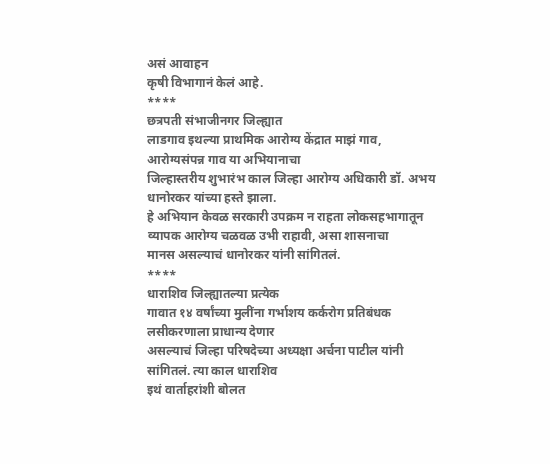असं आवाहन
कृषी विभागानं केलं आहे.
****
छत्रपती संभाजीनगर जिल्ह्यात
लाडगाव इथल्या प्राथमिक आरोग्य केंद्रात माझं गाव, आरोग्यसंपन्न गाव या अभियानाचा
जिल्हास्तरीय शुभारंभ काल जिल्हा आरोग्य अधिकारी डॉ. अभय धानोरकर यांच्या हस्ते झाला.
हे अभियान केवळ सरकारी उपक्रम न राहता लोकसहभागातून व्यापक आरोग्य चळवळ उभी राहावी, असा शासनाचा
मानस असल्याचं धानोरकर यांनी सांगितलं.
****
धाराशिव जिल्ह्यातल्या प्रत्येक
गावात १४ वर्षांच्या मुलींना गर्भाशय कर्करोग प्रतिबंधक लसीकरणाला प्राधान्य देणार
असल्याचं जिल्हा परिषदेच्या अध्यक्षा अर्चना पाटील यांनी सांगितलं. त्या काल धाराशिव
इथं वार्ताहरांशी बोलत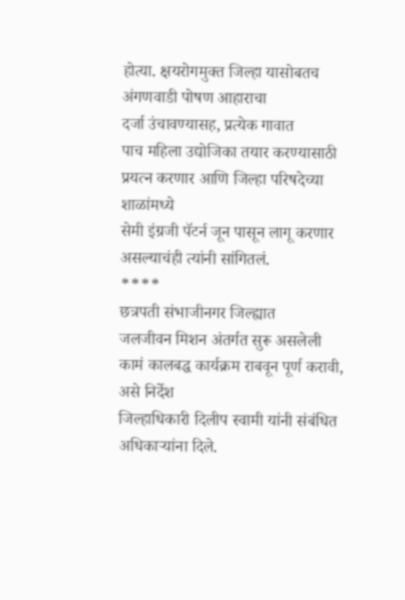होत्या. क्षयरोगमुक्त जिल्हा यासोबतच अंगणवाडी पोषण आहाराचा
दर्जा उंचावण्यासह, प्रत्येक गावात
पाच महिला उद्योजिका तयार करण्यासाठी प्रयत्न करणार आणि जिल्हा परिषदेच्या शाळांमध्ये
सेमी इंग्रजी पॅटर्न जून पासून लागू करणार असल्याचंही त्यांनी सांगितलं.
****
छत्रपती संभाजीनगर जिल्ह्यात
जलजीवन मिशन अंतर्गत सुरू असलेली कामं कालबद्ध कार्यक्रम राबवून पूर्ण करावी, असे निर्देश
जिल्हाधिकारी दिलीप स्वामी यांनी संबंधित अधिकाऱ्यांना दिले.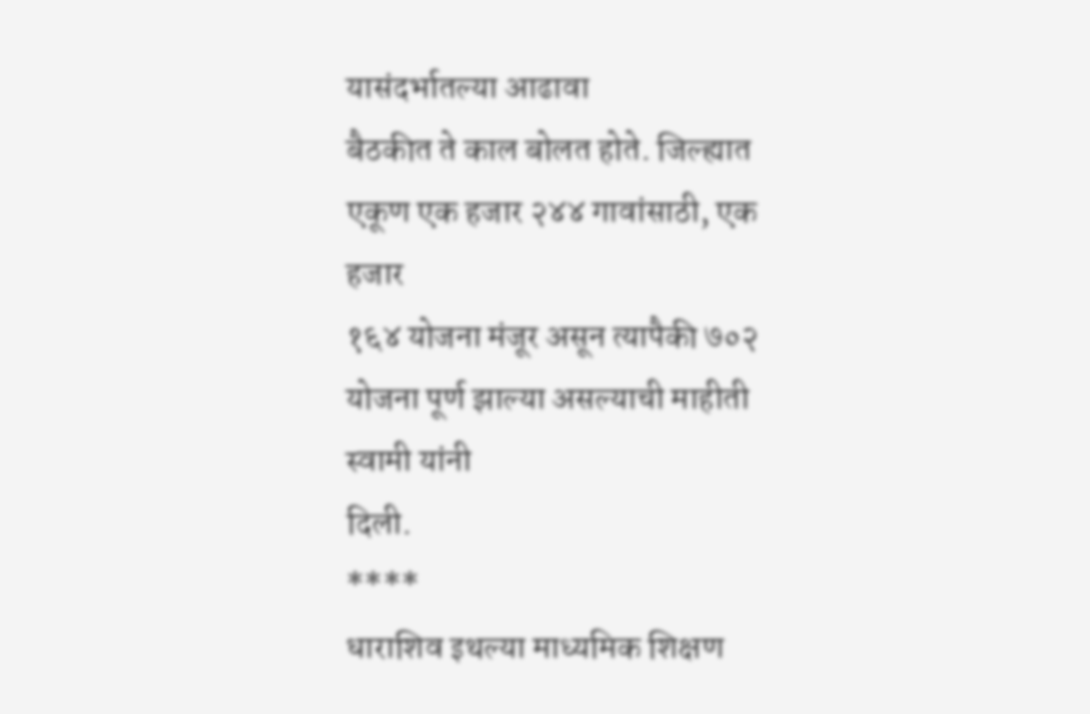यासंदर्भातल्या आढावा
बैठकीत ते काल बोलत होते. जिल्ह्यात एकूण एक हजार २४४ गावांसाठी, एक हजार
१६४ योजना मंजूर असून त्यापैकी ७०२ योजना पूर्ण झाल्या असल्याची माहीती स्वामी यांनी
दिली.
****
धाराशिव इथल्या माध्यमिक शिक्षण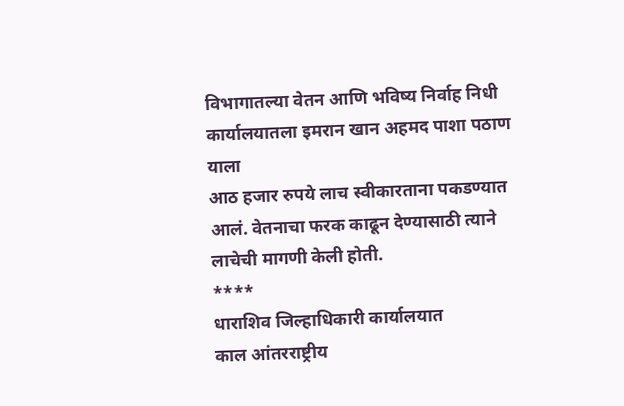विभागातल्या वेतन आणि भविष्य निर्वाह निधी कार्यालयातला इमरान खान अहमद पाशा पठाण याला
आठ हजार रुपये लाच स्वीकारताना पकडण्यात आलं. वेतनाचा फरक काढून देण्यासाठी त्याने
लाचेची मागणी केली होती.
****
धाराशिव जिल्हाधिकारी कार्यालयात
काल आंतरराष्ट्रीय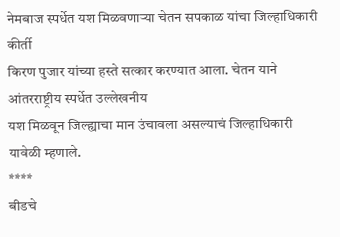नेमबाज स्पर्धेत यश मिळवणाऱ्या चेतन सपकाळ यांचा जिल्हाधिकारी कीर्ती
किरण पुजार यांच्या हस्ते सत्कार करण्यात आला. चेतन याने आंतरराष्ट्रीय स्पर्धेत उल्लेखनीय
यश मिळवून जिल्ह्याचा मान उंचावला असल्याचं जिल्हाधिकारी यावेळी म्हणाले.
****
बीडचे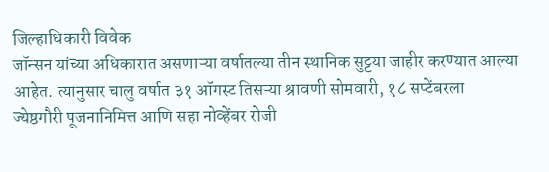जिल्हाधिकारी विवेक
जॉन्सन यांच्या अधिकारात असणाऱ्या वर्षातल्या तीन स्थानिक सुट्टया जाहीर करण्यात आल्या
आहेत. त्यानुसार चालु वर्षात ३१ ऑगस्ट तिसऱ्या श्रावणी सोमवारी, १८ सप्टेंबरला
ज्येष्ठगौरी पूजनानिमित्त आणि सहा नोव्हेंबर रोजी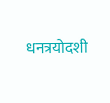धनत्रयोदशी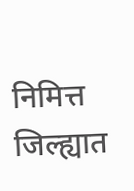निमित्त जिल्ह्यात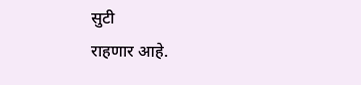सुटी
राहणार आहे.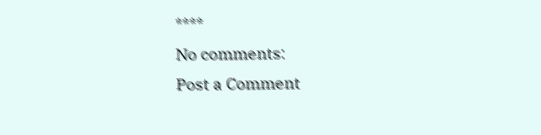****
No comments:
Post a Comment